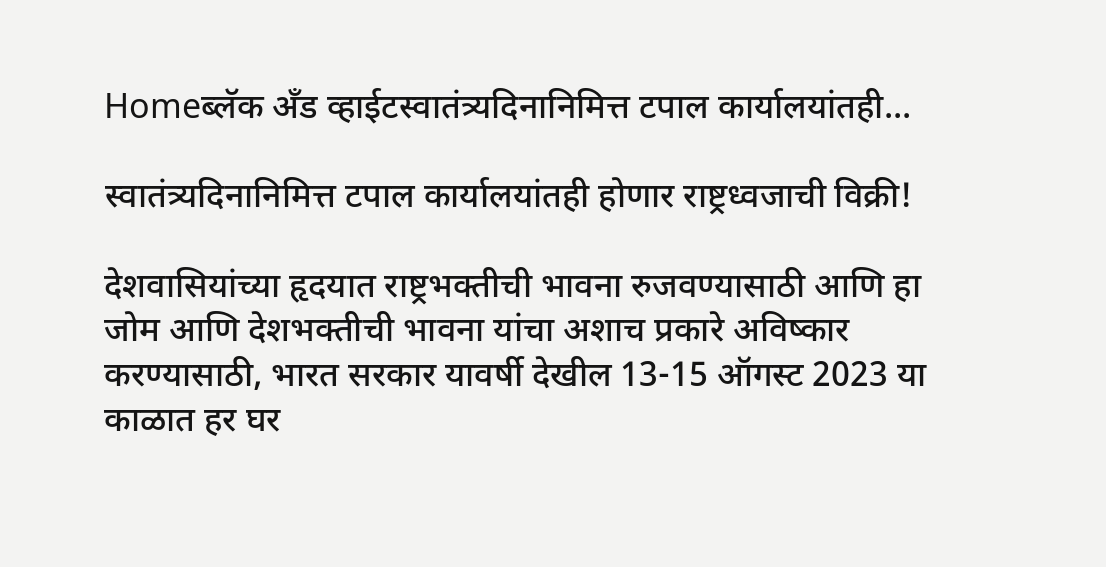Homeब्लॅक अँड व्हाईटस्वातंत्र्यदिनानिमित्त टपाल कार्यालयांतही...

स्वातंत्र्यदिनानिमित्त टपाल कार्यालयांतही होणार राष्ट्रध्वजाची विक्री!

देशवासियांच्या हृदयात राष्ट्रभक्तीची भावना रुजवण्यासाठी आणि हा जोम आणि देशभक्तीची भावना यांचा अशाच प्रकारे अविष्कार करण्यासाठी, भारत सरकार यावर्षी देखील 13-15 ऑगस्ट 2023 या काळात हर घर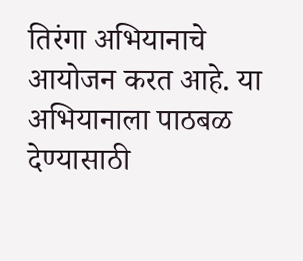तिरंगा अभियानाचे आयोजन करत आहे. या अभियानाला पाठबळ देण्यासाठी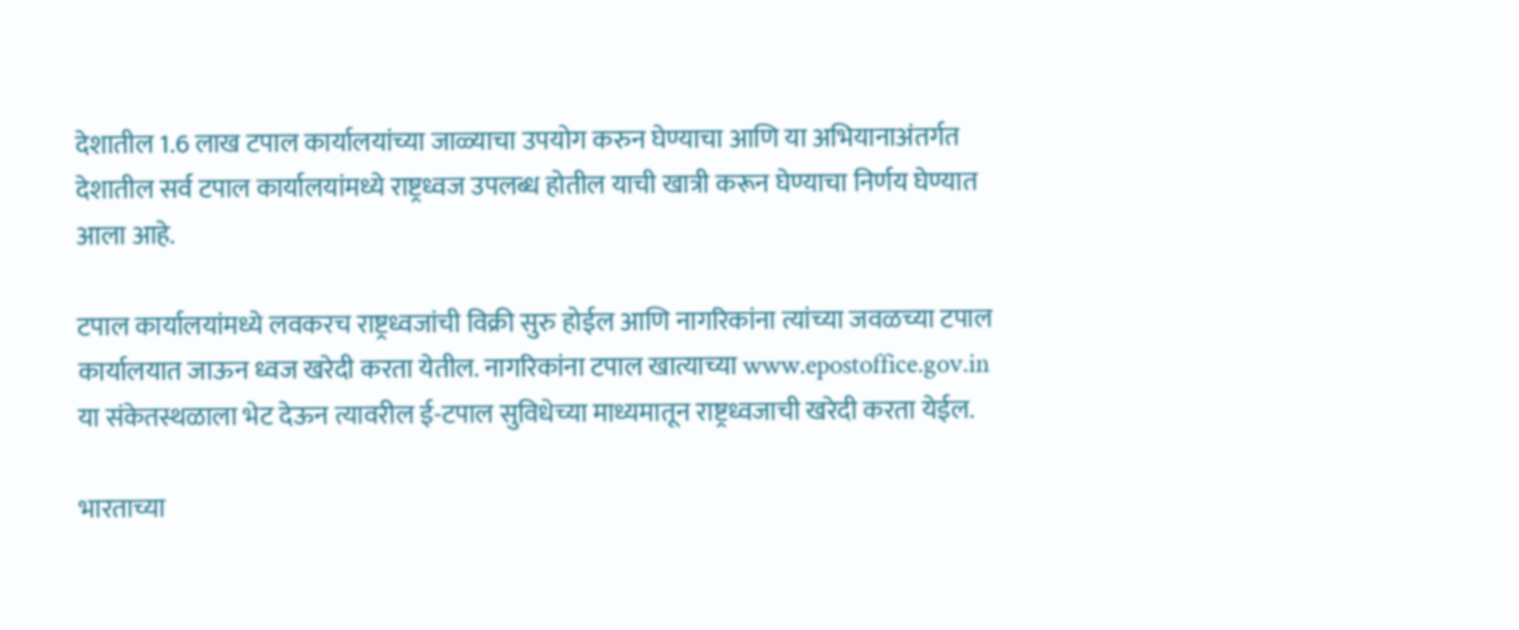देशातील 1.6 लाख टपाल कार्यालयांच्या जाळ्याचा उपयोग करुन घेण्याचा आणि या अभियानाअंतर्गत देशातील सर्व टपाल कार्यालयांमध्ये राष्ट्रध्वज उपलब्ध होतील याची खात्री करून घेण्याचा निर्णय घेण्यात आला आहे.

टपाल कार्यालयांमध्ये लवकरच राष्ट्रध्वजांची विक्री सुरु होईल आणि नागरिकांना त्यांच्या जवळच्या टपाल कार्यालयात जाऊन ध्वज खरेदी करता येतील. नागरिकांना टपाल खात्याच्या www.epostoffice.gov.in या संकेतस्थळाला भेट देऊन त्यावरील ई-टपाल सुविधेच्या माध्यमातून राष्ट्रध्वजाची खरेदी करता येईल.

भारताच्या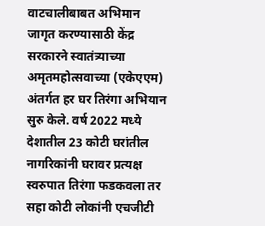वाटचालीबाबत अभिमान जागृत करण्यासाठी केंद्र सरकारने स्वातंत्र्याच्या अमृतमहोत्सवाच्या (एकेएएम) अंतर्गत हर घर तिरंगा अभियान सुरु केले. वर्ष 2022 मध्ये देशातील 23 कोटी घरांतील नागरिकांनी घरावर प्रत्यक्ष स्वरुपात तिरंगा फडकवला तर सहा कोटी लोकांनी एचजीटी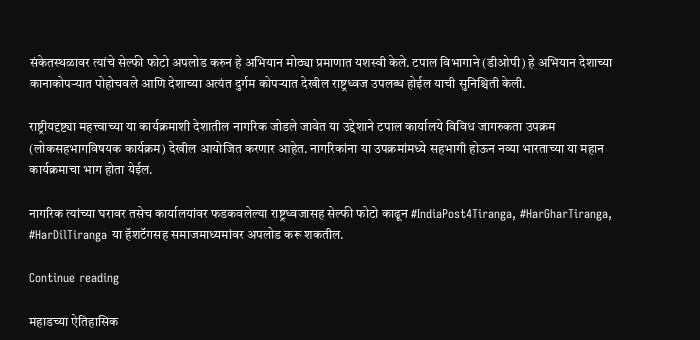संकेतस्थळावर त्यांचे सेल्फी फोटो अपलोड करुन हे अभियान मोठ्या प्रमाणात यशस्वी केले. टपाल विभागाने (डीओपी) हे अभियान देशाच्या कानाकोपऱ्यात पोहोचवले आणि देशाच्या अत्यंत दुर्गम कोपऱ्यात देखील राष्ट्रध्वज उपलब्ध होईल याची सुनिश्चिती केली.

राष्ट्रीयदृष्ट्या महत्त्वाच्या या कार्यक्रमाशी देशातील नागरिक जोडले जावेत या उद्देशाने टपाल कार्यालये विविध जागरुकता उपक्रम (लोकसहभागविषयक कार्यक्रम) देखील आयोजित करणार आहेत. नागरिकांना या उपक्रमांमध्ये सहभागी होऊन नव्या भारताच्या या महान कार्यक्रमाचा भाग होता येईल.

नागरिक त्यांच्या घरावर तसेच कार्यालयांवर फडकवलेल्या राष्ट्रध्वजासह सेल्फी फोटो काढून #IndiaPost4Tiranga, #HarGharTiranga, #HarDilTiranga या हॅशटॅगसह समाजमाध्यमांवर अपलोड करू शकतील.

Continue reading

महाडच्या ऐतिहासिक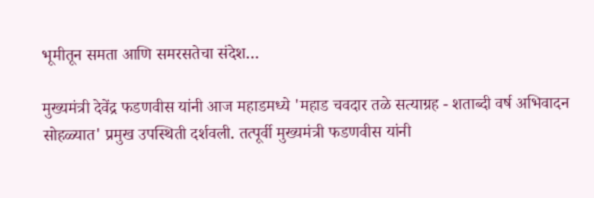भूमीतून समता आणि समरसतेचा संदेश…

मुख्यमंत्री देवेंद्र फडणवीस यांनी आज महाडमध्ये 'महाड चवदार तळे सत्याग्रह - शताब्दी वर्ष अभिवादन सोहळ्यात' प्रमुख उपस्थिती दर्शवली. तत्पूर्वी मुख्यमंत्री फडणवीस यांनी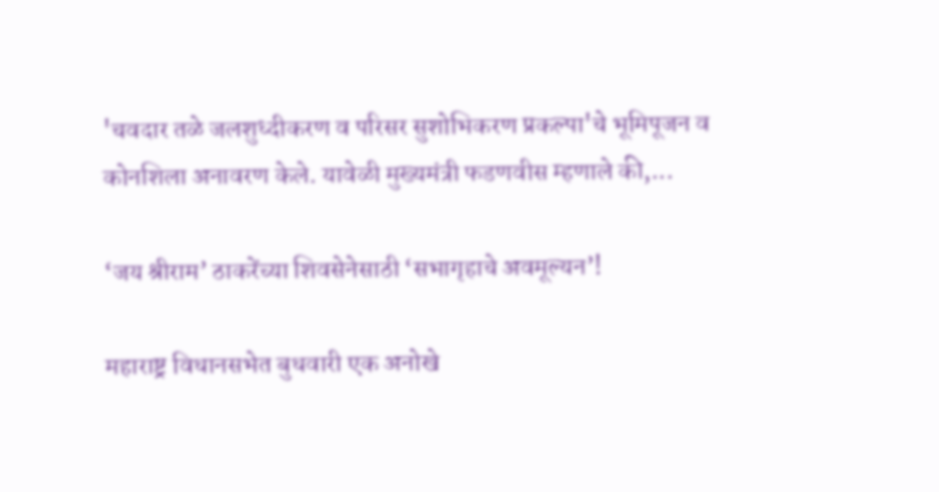'चवदार तळे जलशुध्दीकरण व परिसर सुशोभिकरण प्रकल्पा'चे भूमिपूजन व कोनशिला अनावरण केले. यावेळी मुख्यमंत्री फडणवीस म्हणाले की,...

‘जय श्रीराम’ ठाकरेंच्या शिवसेनेसाठी ‘सभागृहाचे अवमूल्यन’!

महाराष्ट्र विधानसभेत बुधवारी एक अनोखे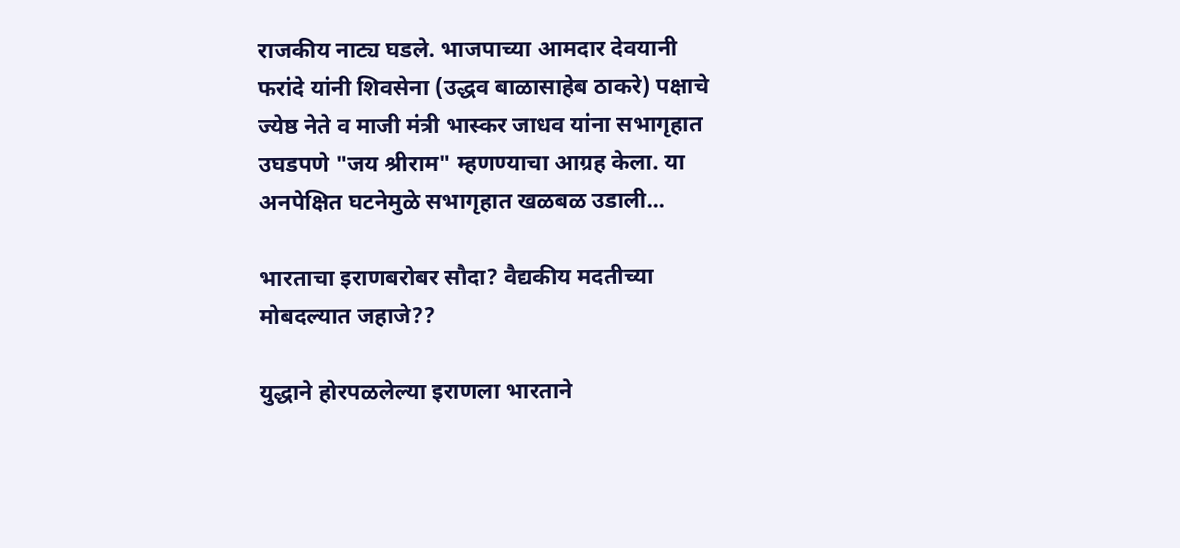राजकीय नाट्य घडले. भाजपाच्या आमदार देवयानी फरांदे यांनी शिवसेना (उद्धव बाळासाहेब ठाकरे) पक्षाचे ज्येष्ठ नेते व माजी मंत्री भास्कर जाधव यांना सभागृहात उघडपणे "जय श्रीराम" म्हणण्याचा आग्रह केला. या अनपेक्षित घटनेमुळे सभागृहात खळबळ उडाली...

भारताचा इराणबरोबर सौदा? वैद्यकीय मदतीच्या मोबदल्यात जहाजे??

युद्धाने होरपळलेल्या इराणला भारताने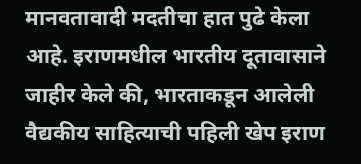मानवतावादी मदतीचा हात पुढे केला आहे. इराणमधील भारतीय दूतावासाने जाहीर केले की, भारताकडून आलेली वैद्यकीय साहित्याची पहिली खेप इराण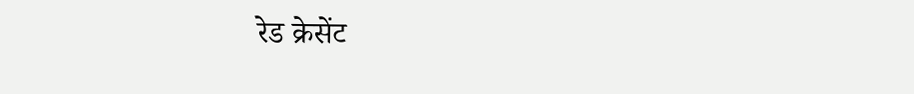रेड क्रेसेंट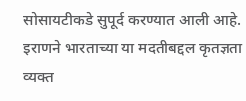सोसायटीकडे सुपूर्द करण्यात आली आहे. इराणने भारताच्या या मदतीबद्दल कृतज्ञता व्यक्त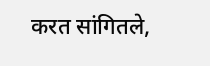करत सांगितले,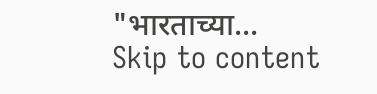"भारताच्या...
Skip to content